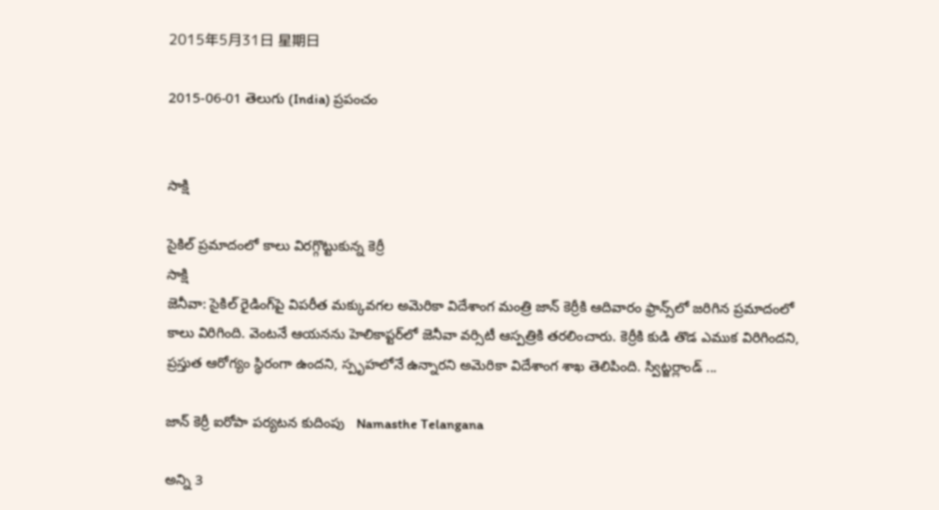2015年5月31日 星期日

2015-06-01 తెలుగు (India) ప్రపంచం


సాక్షి

సైకిల్ ప్రమాదంలో కాలు విరగ్గొట్టుకున్న కెర్రీ
సాక్షి
జెనీవా: సైకిల్ రైడింగ్‌పై విపరీత మక్కువగల అమెరికా విదేశాంగ మంత్రి జాన్ కెర్రీకి ఆదివారం ఫ్రాన్స్‌లో జరిగిన ప్రమాదంలో కాలు విరిగింది. వెంటనే ఆయనను హెలికాప్టర్‌లో జెనీవా వర్సిటీ ఆస్పత్రికి తరలించారు. కెర్రీకి కుడి తొడ ఎముక విరిగిందని, ప్రస్తుత ఆరోగ్యం స్థిరంగా ఉందని, స్పృహలోనే ఉన్నారని అమెరికా విదేశాంగ శాఖ తెలిపింది. స్విట్జర్లాండ్ ...

జాన్ కెర్రీ ఐరోపా పర్యటన కుదింపు   Namasthe Telangana

అన్ని 3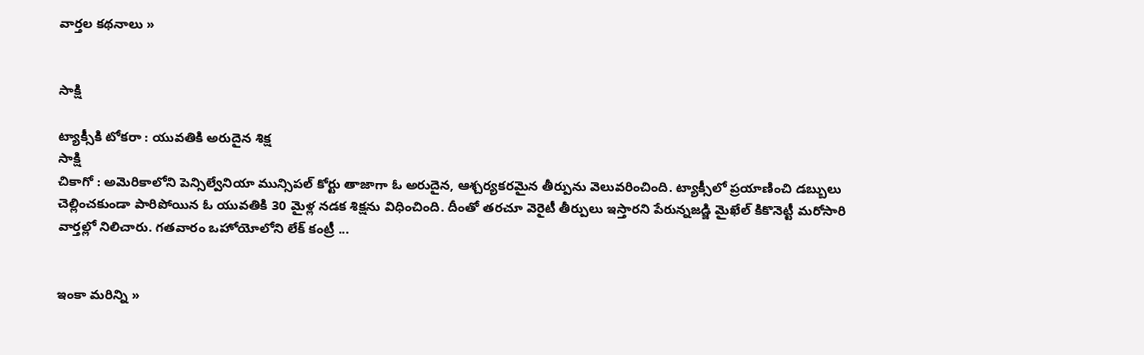వార్తల కథనాలు »


సాక్షి

ట్యాక్సీకి టోకరా : యువతికి అరుదైన శిక్ష
సాక్షి
చికాగో : అమెరికాలోని పెన్సిల్వేనియా మున్సిపల్ కోర్టు తాజాగా ఓ అరుదైన, ఆశ్చర్యకరమైన తీర్పును వెలువరించింది. ట్యాక్సీలో ప్రయాణించి డబ్బులు చెల్లించకుండా పారిపోయిన ఓ యువతికి 30 మైళ్ల నడక శిక్షను విధించింది. దీంతో తరచూ వెరైటీ తీర్పులు ఇస్తారని పేరున్నజడ్జి మైఖేల్ కికొనెట్టీ మరోసారి వార్తల్లో నిలిచారు. గతవారం ఒహోయోలోని లేక్ కంట్రీ ...


ఇంకా మరిన్ని »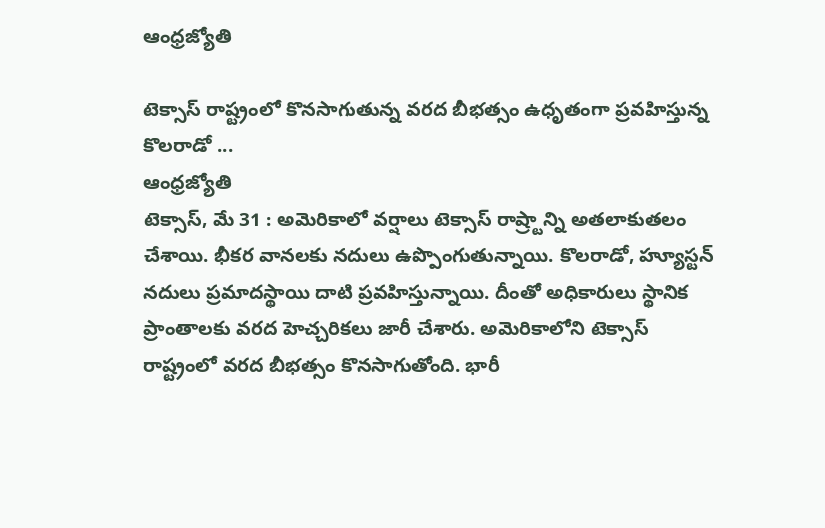ఆంధ్రజ్యోతి

టెక్సాస్‌ రాష్ట్రంలో కొనసాగుతున్న వరద బీభత్సం ఉధృతంగా ప్రవహిస్తున్న కొలరాడో ...
ఆంధ్రజ్యోతి
టెక్సాస్‌, మే 31 : అమెరికాలో వర్షాలు టెక్సాస్‌ రాష్ర్టాన్ని అతలాకుతలం చేశాయి. భీకర వానలకు నదులు ఉప్పొంగుతున్నాయి. కొలరాడో, హ్యూస్టన్‌ నదులు ప్రమాదస్థాయి దాటి ప్రవహిస్తున్నాయి. దీంతో అధికారులు స్థానిక ప్రాంతాలకు వరద హెచ్చరికలు జారీ చేశారు. అమెరికాలోని టెక్సాస్‌ రాష్ట్రంలో వరద బీభత్సం కొనసాగుతోంది. భారీ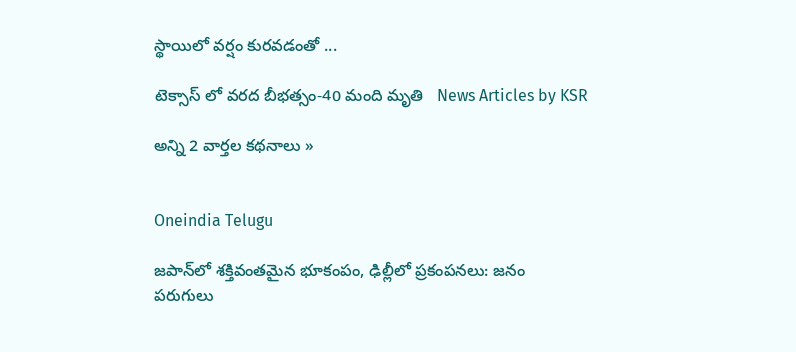స్థాయిలో వర్షం కురవడంతో ...

టెక్సాస్ లో వరద బీభత్సం-40 మంది మృతి   News Articles by KSR

అన్ని 2 వార్తల కథనాలు »


Oneindia Telugu

జపాన్‌లో శక్తివంతమైన భూకంపం, ఢిల్లీలో ప్రకంపనలు: జనం పరుగులు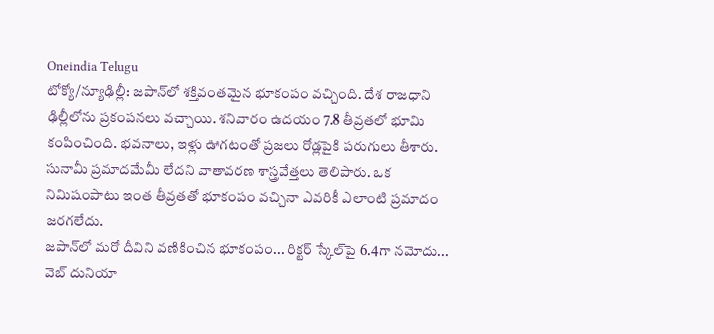Oneindia Telugu
టోక్యో/న్యూఢిల్లీ: జపాన్‌లో శక్తివంతమైన భూకంపం వచ్చింది. దేశ రాజధాని ఢిల్లీలోను ప్రకంపనలు వచ్చాయి. శనివారం ఉదయం 7.8 తీవ్రతలో భూమి కంపించింది. భవనాలు, ఇళ్లు ఊగటంతో ప్రజలు రోడ్లపైకి పరుగులు తీశారు. సునామీ ప్రమాదమేమీ లేదని వాతావరణ శాస్త్రవేత్తలు తెలిపారు. ఒక నిమిషంపాటు ఇంత తీవ్రతతో భూకంపం వచ్చినా ఎవరికీ ఎలాంటి ప్రమాదం జరగలేదు.
జపాన్‌లో మరో దీవిని వణికించిన భూకంపం... రిక్టర్ స్కేల్‌పై 6.4గా నమోదు...   వెబ్ దునియా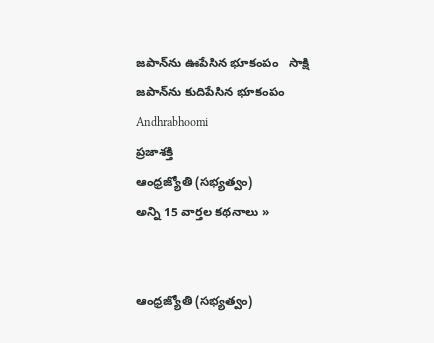జపాన్‌ను ఊపేసిన భూకంపం   సాక్షి
జపాన్‌ను కుదిపేసిన భూకంపం   Andhrabhoomi
ప్రజాశక్తి
ఆంధ్రజ్యోతి (సభ్యత్వం)
అన్ని 15 వార్తల కథనాలు »


ఆంధ్రజ్యోతి (సభ్యత్వం)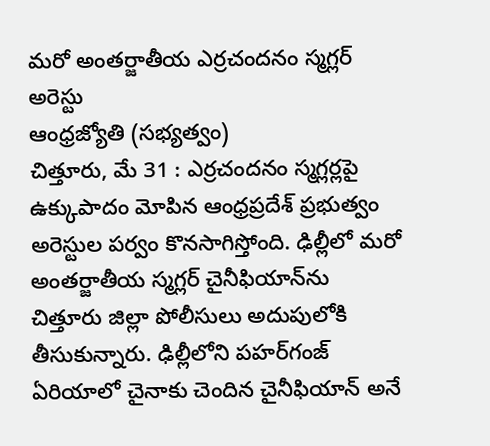మరో అంతర్జాతీయ ఎర్రచందనం స్మగ్లర్‌ అరెస్టు
ఆంధ్రజ్యోతి (సభ్యత్వం)
చిత్తూరు, మే 31 : ఎర్రచందనం స్మగ్లర్లపై ఉక్కుపాదం మోపిన ఆంధ్రప్రదేశ్‌ ప్రభుత్వం అరెస్టుల పర్వం కొనసాగిస్తోంది. ఢిల్లీలో మరో అంతర్జాతీయ స్మగ్లర్‌ చైనీఫియాన్‌ను చిత్తూరు జిల్లా పోలీసులు అదుపులోకి తీసుకున్నారు. ఢిల్లీలోని పహర్‌గంజ్‌ ఏరియాలో చైనాకు చెందిన చైనీఫియాన్‌ అనే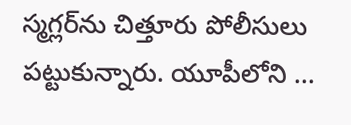స్మగ్లర్‌ను చిత్తూరు పోలీసులు పట్టుకున్నారు. యూపీలోని ...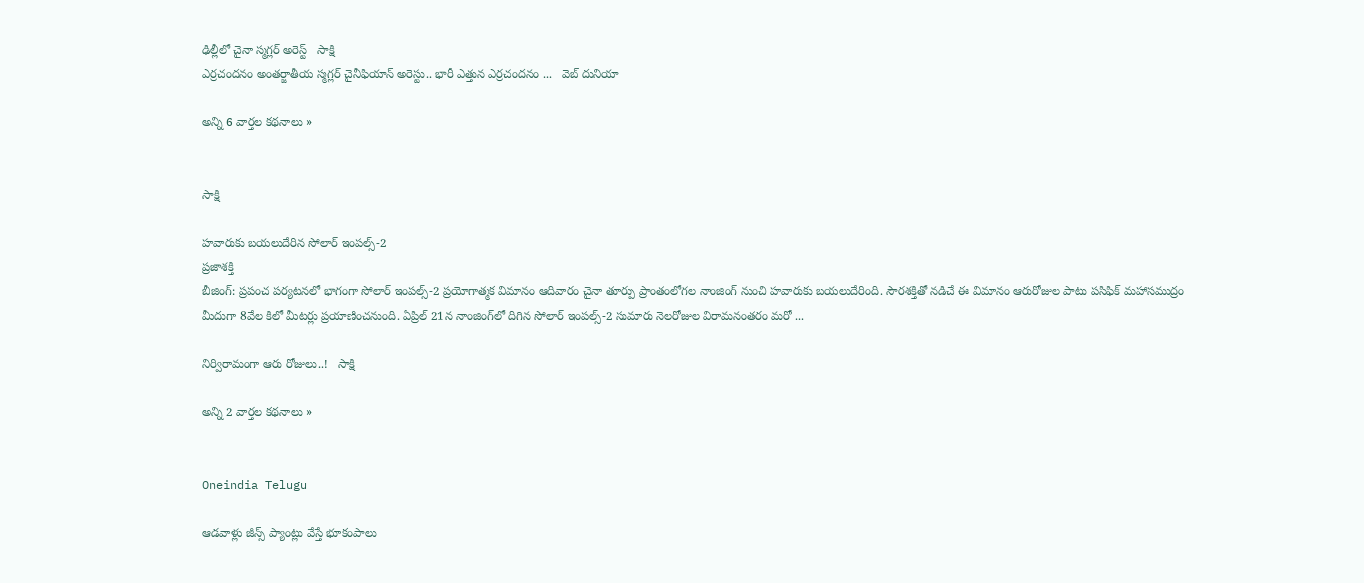ఢిల్లీలో చైనా స్మగ్లర్ అరెస్ట్   సాక్షి
ఎర్రచందనం అంతర్జాతీయ స్మగ్లర్ చైనీఫియాన్ అరెస్టు.. భారీ ఎత్తున ఎర్రచందనం ...   వెబ్ దునియా

అన్ని 6 వార్తల కథనాలు »


సాక్షి

హవారుకు బయలుదేరిన సోలార్‌ ఇంపల్స్‌-2
ప్రజాశక్తి
బీజింగ్‌: ప్రపంచ పర్యటనలో భాగంగా సోలార్‌ ఇంపల్స్‌-2 ప్రయోగాత్మక విమానం ఆదివారం చైనా తూర్పు ప్రాంతంలోగల నాంజింగ్‌ నుంచి హవారుకు బయలుదేరింది. సౌరశక్తితో నడిచే ఈ విమానం ఆరురోజుల పాటు పసిఫిక్‌ మహాసముద్రం మీదుగా 8వేల కిలో మీటర్లు ప్రయాణించనుంది. ఏప్రిల్‌ 21న నాంజింగ్‌లో దిగిన సోలార్‌ ఇంపల్స్‌-2 సుమారు నెలరోజుల విరామనంతరం మరో ...

నిర్విరామంగా ఆరు రోజులు..!   సాక్షి

అన్ని 2 వార్తల కథనాలు »


Oneindia Telugu

ఆడవాళ్లు జీన్స్ ప్యాంట్లు వేస్తే భూకంపాలు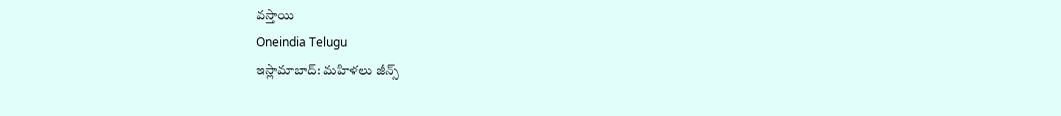వస్తాయి
Oneindia Telugu
ఇస్లామాబాద్: మహిళలు జీన్స్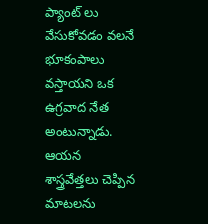ప్యాంట్ లు వేసుకోవడం వలనే భూకంపాలు వస్తాయని ఒక ఉగ్రవాద నేత అంటున్నాడు. ఆయన శాస్త్రవేత్తలు చెప్పిన మాటలను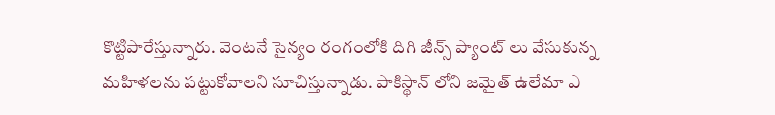కొట్టిపారేస్తున్నారు. వెంటనే సైన్యం రంగంలోకి దిగి జీన్స్ ప్యాంట్ లు వేసుకున్న మహిళలను పట్టుకోవాలని సూచిస్తున్నాడు. పాకిస్థాన్ లోని జమైత్ ఉలేమా ఎ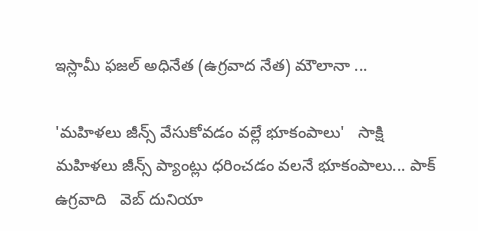ఇస్లామీ ఫజల్ అధినేత (ఉగ్రవాద నేత) మౌలానా ...

'మహిళలు జీన్స్ వేసుకోవడం వల్లే భూకంపాలు'   సాక్షి
మహిళలు జీన్స్ ప్యాంట్లు ధరించడం వలనే భూకంపాలు... పాక్ ఉగ్రవాది   వెబ్ దునియా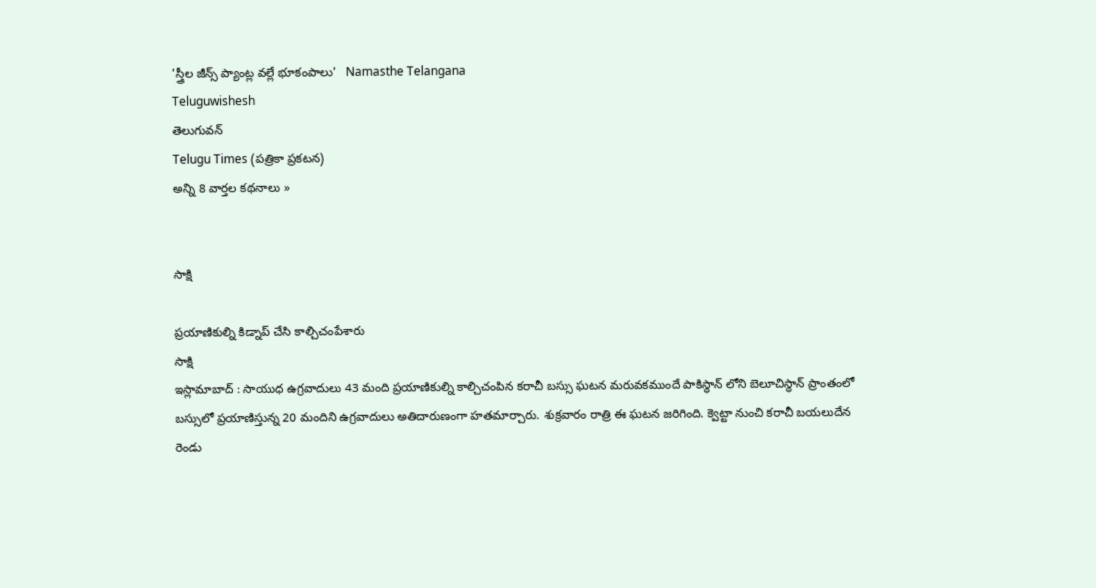'స్త్రీల జీన్స్ ప్యాంట్ల వల్లే భూకంపాలు'   Namasthe Telangana
Teluguwishesh
తెలుగువన్
Telugu Times (పత్రికా ప్రకటన)
అన్ని 8 వార్తల కథనాలు »


సాక్షి

ప్రయాణికుల్ని కిడ్నాప్ చేసి కాల్చిచంపేశారు
సాక్షి
ఇస్లామాబాద్ : సాయుధ ఉగ్రవాదులు 43 మంది ప్రయాణికుల్ని కాల్చిచంపిన కరాచీ బస్సు ఘటన మరువకముందే పాకిస్థాన్ లోని బెలూచిస్థాన్ ప్రాంతంలో బస్సులో ప్రయాణిస్తున్న 20 మందిని ఉగ్రవాదులు అతిదారుణంగా హతమార్చారు. శుక్రవారం రాత్రి ఈ ఘటన జరిగింది. క్వెట్టా నుంచి కరాచీ బయలుదేన రెండు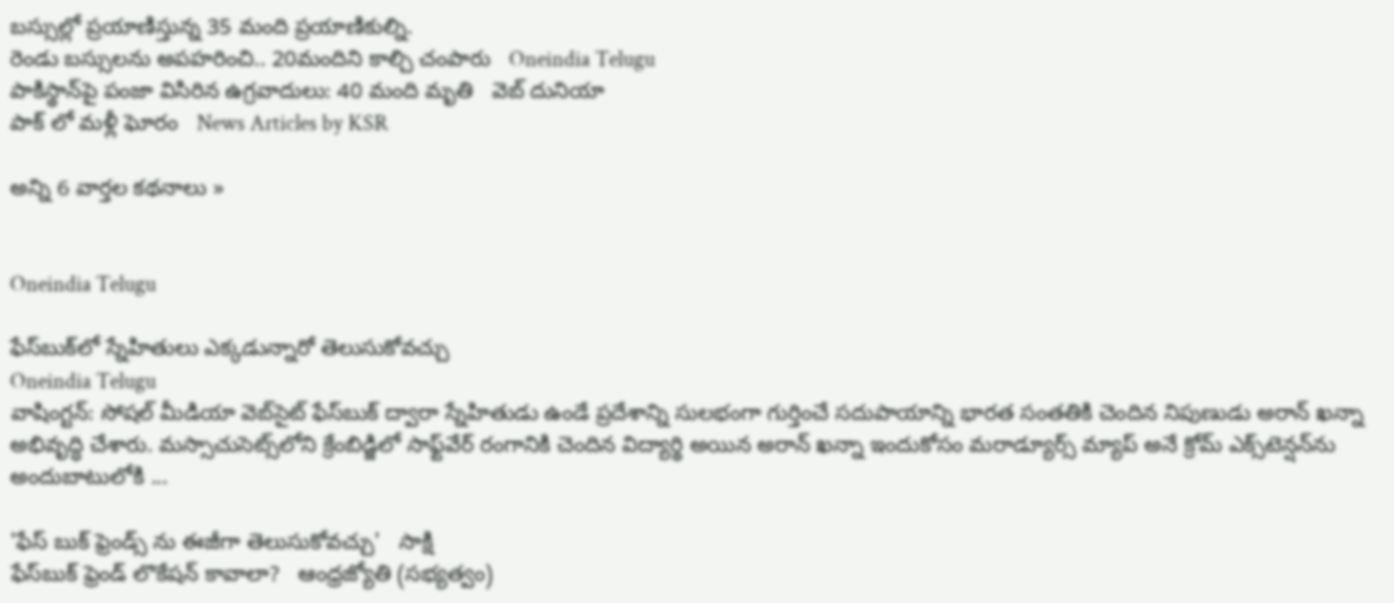బస్సుల్లో ప్రయాణిస్తున్న 35 మంది ప్రయాణికుల్ని.
రెండు బస్సులను అపహరించి.. 20మందిని కాల్చి చంపారు   Oneindia Telugu
పాకిస్థాన్‌పై పంజా విసిరిన ఉగ్రవాదులు: 40 మంది మృతి   వెబ్ దునియా
పాక్ లో మళ్లీ ఘోరం   News Articles by KSR

అన్ని 6 వార్తల కథనాలు »


Oneindia Telugu

ఫేస్‌బుక్‌లో స్నేహితులు ఎక్కడున్నారో తెలుసుకోవచ్చు
Oneindia Telugu
వాషింగ్టన్: సోషల్ మీడియా వెబ్‌సైట్ ఫేస్‌బుక్ ద్వారా స్నేహితుడు ఉండే ప్రదేశాన్ని సులభంగా గుర్తించే సదుపాయాన్ని భారత సంతతికి చెందిన నిపుణుడు అరాన్ ఖన్నా అభివృద్ధి చేశారు. మస్సాచుసెట్స్‌లోని క్రేంబిడ్జిలో సాఫ్ట్‌వేర్ రంగానికి చెందిన విద్యార్థి అయిన అరాన్ ఖన్నా ఇందుకోసం మరాడ్యూర్స్ మ్యాప్ అనే క్రోమ్ ఎక్స్‌టెన్షన్‌ను అందుబాటులోకి ...

'ఫేస్ బుక్ ఫ్రెండ్స్ ను ఈజీగా తెలుసుకోవచ్చు'   సాక్షి
ఫేస్‌బుక్‌ ఫ్రెండ్‌ లొకేషన్ కావాలా?   ఆంధ్రజ్యోతి (సభ్యత్వం)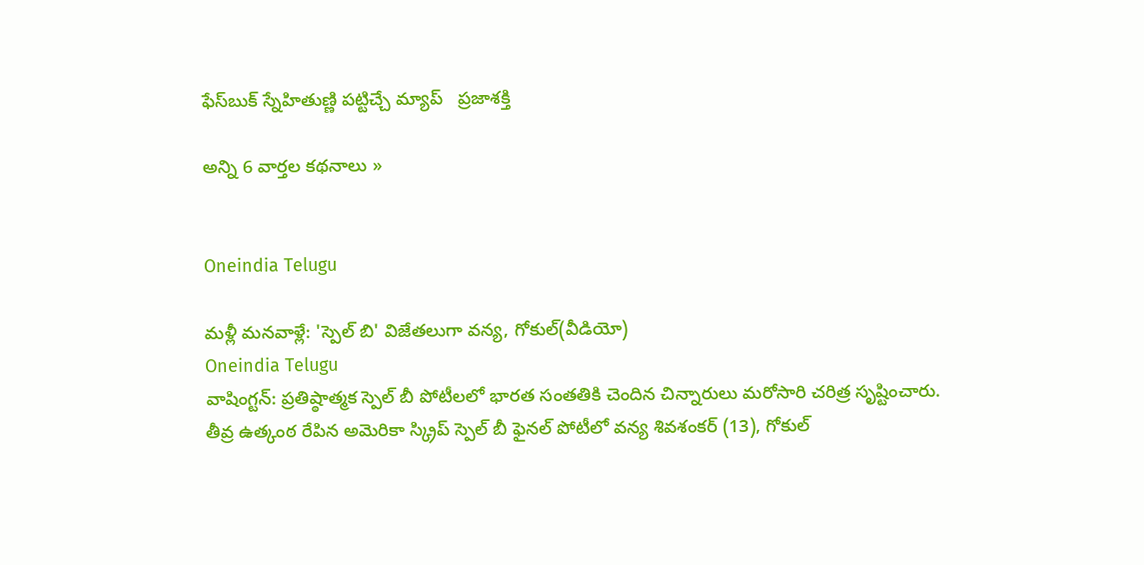ఫేస్‌బుక్‌ స్నేహితుణ్ణి పట్టిచ్చే మ్యాప్‌   ప్రజాశక్తి

అన్ని 6 వార్తల కథనాలు »


Oneindia Telugu

మళ్లీ మనవాళ్లే: 'స్పెల్ బి' విజేతలుగా వన్య, గోకుల్(వీడియో)
Oneindia Telugu
వాషింగ్టన్: ప్రతిష్ఠాత్మక స్పెల్ బీ పోటీలలో భారత సంతతికి చెందిన చిన్నారులు మరోసారి చరిత్ర సృష్టించారు. తీవ్ర ఉత్కంఠ రేపిన అమెరికా స్క్రిప్ స్పెల్ బీ ఫైనల్ పోటీలో వన్య శివశంకర్ (13), గోకుల్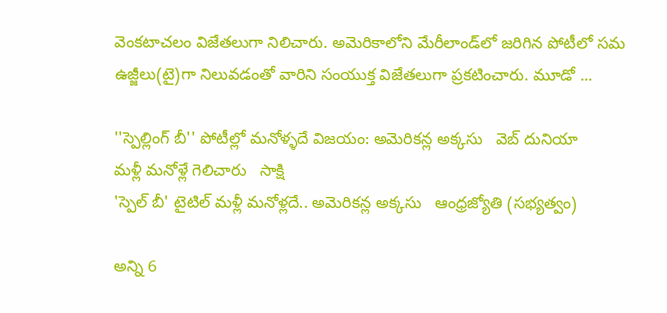వెంకటాచలం విజేతలుగా నిలిచారు. అమెరికాలోని మేరీలాండ్‌లో జరిగిన పోటీలో సమ ఉజ్జీలు(టై)గా నిలువడంతో వారిని సంయుక్త విజేతలుగా ప్రకటించారు. మూడో ...

''స్పెల్లింగ్ బీ'' పోటీల్లో మనోళ్ళదే విజయం: అమెరికన్ల అక్కసు   వెబ్ దునియా
మళ్లీ మనోళ్లే గెలిచారు   సాక్షి
'స్పెల్‌ బీ' టైటిల్‌ మళ్లీ మనోళ్లదే.. అమెరికన్ల అక్కసు   ఆంధ్రజ్యోతి (సభ్యత్వం)

అన్ని 6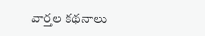వార్తల కథనాలు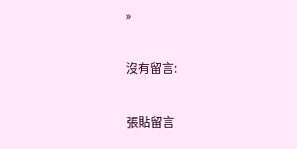»

沒有留言:

張貼留言